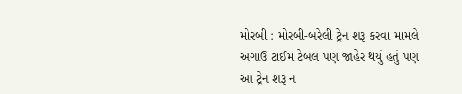મોરબી : મોરબી-બરેલી ટ્રેન શરૂ કરવા મામલે અગાઉ ટાઈમ ટેબલ પણ જાહેર થયું હતું પણ આ ટ્રેન શરૂ ન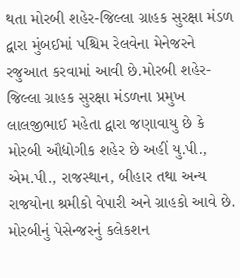થતા મોરબી શહેર-જિલ્લા ગ્રાહક સુરક્ષા મંડળ દ્વારા મુંબઈમાં પશ્ચિમ રેલવેના મેનેજરને રજુઆત કરવામાં આવી છે.મોરબી શહેર-જિલ્લા ગ્રાહક સુરક્ષા મંડળના પ્રમુખ લાલજીભાઈ મહેતા દ્વારા જણાવાયુ છે કે મોરબી ઔદ્યોગીક શહેર છે અહીં યુ.પી., એમ.પી., રાજસ્થાન, બીહાર તથા અન્ય રાજયોના શ્રમીકો વેપારી અને ગ્રાહકો આવે છે. મોરબીનું પેસેન્જરનું કલેકશન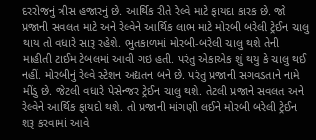દરરોજનું ત્રીસ હજારનું છે. આર્થિક રીતે રેલ્વે માટે ફાયદા કારક છે. જો પ્રજાની સવલત માટે અને રેલ્વેને આર્થિક લાભ માટે મોરબી બરેલી ટ્રેઈન ચાલુ થાય તો વધારે સારૂ રહેશે. ભુતકાળમાં મોરબી-બરેલી ચાલુ થશે તેની માહીતી ટાઈમ ટેબલમાં આવી ગઇ હતી. પરંતુ એકાએક શું થયુ કે ચાલુ થઈ નહીં. મોરબીનું રેલ્વે સ્ટેશન અદ્યતન બને છે. પરંતુ પ્રજાની સગવડતાને નામે મીંડુ છે. જેટલી વધારે પેસેન્જર ટ્રેઈન ચાલુ થશે. તેટલી પ્રજાને સવલત અને રેલ્વેને આર્થિક ફાયદો થશે. તો પ્રજાની માંગણી લઈને મોરબી બરેલી ટ્રેઈન શરૂ કરવામાં આવે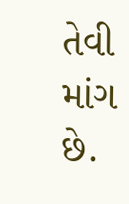તેવી માંગ છે.